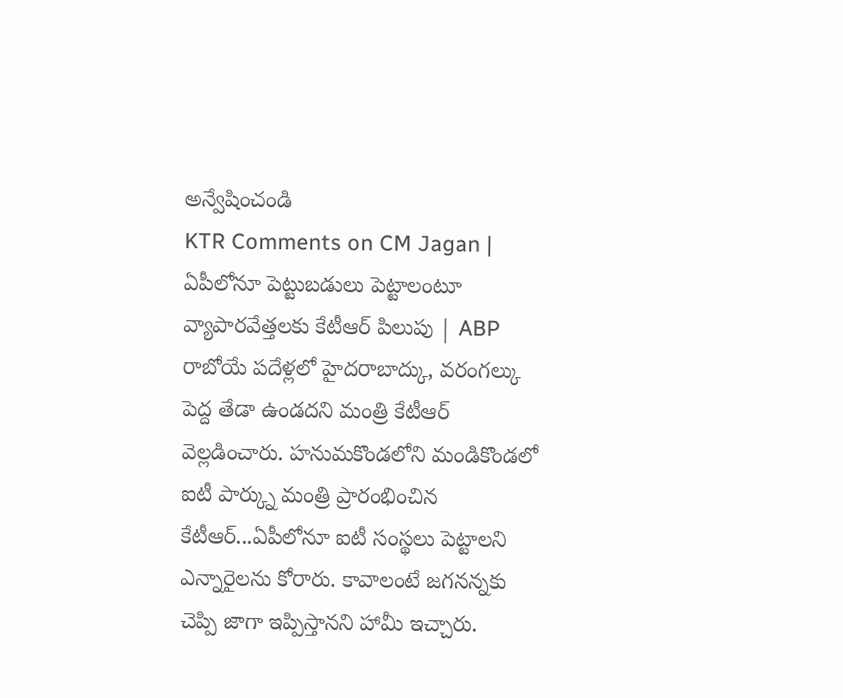అన్వేషించండి
KTR Comments on CM Jagan | ఏపీలోనూ పెట్టుబడులు పెట్టాలంటూ వ్యాపారవేత్తలకు కేటీఆర్ పిలుపు | ABP
రాబోయే పదేళ్లలో హైదరాబాద్కు, వరంగల్కు పెద్ద తేడా ఉండదని మంత్రి కేటీఆర్ వెల్లడించారు. హనుమకొండలోని మండికొండలో ఐటీ పార్క్ను మంత్రి ప్రారంభించిన కేటీఆర్...ఏపీలోనూ ఐటీ సంస్థలు పెట్టాలని ఎన్నారైలను కోరారు. కావాలంటే జగనన్నకు చెప్పి జాగా ఇప్పిస్తానని హామీ ఇచ్చారు.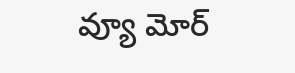వ్యూ మోర్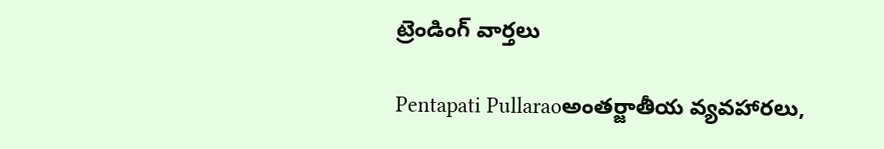ట్రెండింగ్ వార్తలు

Pentapati Pullaraoఅంతర్జాతీయ వ్యవహారలు,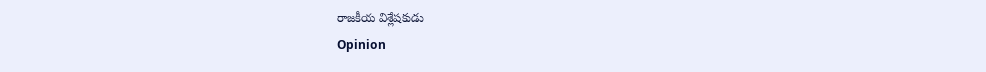రాజకీయ విశ్లేషకుడు
Opinion